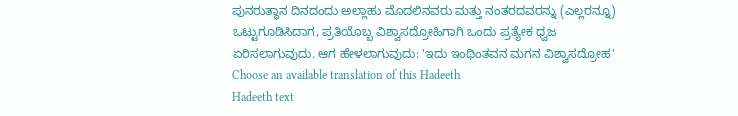ಪುನರುತ್ಥಾನ ದಿನದಂದು ಅಲ್ಲಾಹು ಮೊದಲಿನವರು ಮತ್ತು ನಂತರದವರನ್ನು (ಎಲ್ಲರನ್ನೂ) ಒಟ್ಟುಗೂಡಿಸಿದಾಗ, ಪ್ರತಿಯೊಬ್ಬ ವಿಶ್ವಾಸದ್ರೋಹಿಗಾಗಿ ಒಂದು ಪ್ರತ್ಯೇಕ ಧ್ವಜ ಏರಿಸಲಾಗುವುದು. ಆಗ ಹೇಳಲಾಗುವುದು: 'ಇದು ಇಂಥಿಂತವನ ಮಗನ ವಿಶ್ವಾಸದ್ರೋಹ'
Choose an available translation of this Hadeeth
Hadeeth text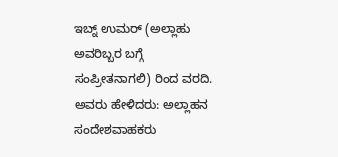ಇಬ್ನ್ ಉಮರ್ (ಅಲ್ಲಾಹು ಅವರಿಬ್ಬರ ಬಗ್ಗೆ ಸಂಪ್ರೀತನಾಗಲಿ) ರಿಂದ ವರದಿ. ಅವರು ಹೇಳಿದರು: ಅಲ್ಲಾಹನ ಸಂದೇಶವಾಹಕರು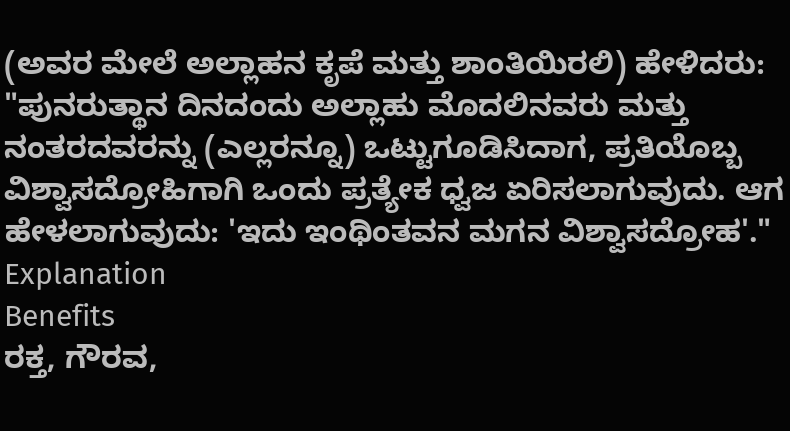(ಅವರ ಮೇಲೆ ಅಲ್ಲಾಹನ ಕೃಪೆ ಮತ್ತು ಶಾಂತಿಯಿರಲಿ) ಹೇಳಿದರು: "ಪುನರುತ್ಥಾನ ದಿನದಂದು ಅಲ್ಲಾಹು ಮೊದಲಿನವರು ಮತ್ತು ನಂತರದವರನ್ನು (ಎಲ್ಲರನ್ನೂ) ಒಟ್ಟುಗೂಡಿಸಿದಾಗ, ಪ್ರತಿಯೊಬ್ಬ ವಿಶ್ವಾಸದ್ರೋಹಿಗಾಗಿ ಒಂದು ಪ್ರತ್ಯೇಕ ಧ್ವಜ ಏರಿಸಲಾಗುವುದು. ಆಗ ಹೇಳಲಾಗುವುದು: 'ಇದು ಇಂಥಿಂತವನ ಮಗನ ವಿಶ್ವಾಸದ್ರೋಹ'."
Explanation
Benefits
ರಕ್ತ, ಗೌರವ,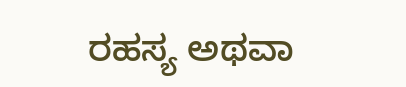ರಹಸ್ಯ ಅಥವಾ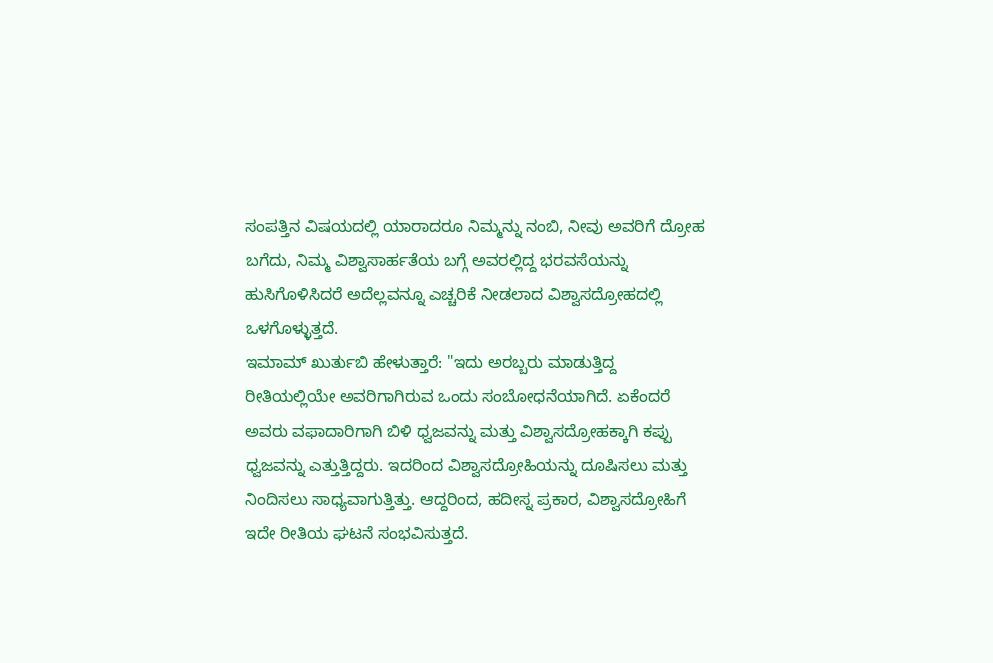ಸಂಪತ್ತಿನ ವಿಷಯದಲ್ಲಿ ಯಾರಾದರೂ ನಿಮ್ಮನ್ನು ನಂಬಿ, ನೀವು ಅವರಿಗೆ ದ್ರೋಹ ಬಗೆದು, ನಿಮ್ಮ ವಿಶ್ವಾಸಾರ್ಹತೆಯ ಬಗ್ಗೆ ಅವರಲ್ಲಿದ್ದ ಭರವಸೆಯನ್ನು ಹುಸಿಗೊಳಿಸಿದರೆ ಅದೆಲ್ಲವನ್ನೂ ಎಚ್ಚರಿಕೆ ನೀಡಲಾದ ವಿಶ್ವಾಸದ್ರೋಹದಲ್ಲಿ ಒಳಗೊಳ್ಳುತ್ತದೆ.
ಇಮಾಮ್ ಖುರ್ತುಬಿ ಹೇಳುತ್ತಾರೆ: "ಇದು ಅರಬ್ಬರು ಮಾಡುತ್ತಿದ್ದ ರೀತಿಯಲ್ಲಿಯೇ ಅವರಿಗಾಗಿರುವ ಒಂದು ಸಂಬೋಧನೆಯಾಗಿದೆ. ಏಕೆಂದರೆ ಅವರು ವಫಾದಾರಿಗಾಗಿ ಬಿಳಿ ಧ್ವಜವನ್ನು ಮತ್ತು ವಿಶ್ವಾಸದ್ರೋಹಕ್ಕಾಗಿ ಕಪ್ಪು ಧ್ವಜವನ್ನು ಎತ್ತುತ್ತಿದ್ದರು. ಇದರಿಂದ ವಿಶ್ವಾಸದ್ರೋಹಿಯನ್ನು ದೂಷಿಸಲು ಮತ್ತು ನಿಂದಿಸಲು ಸಾಧ್ಯವಾಗುತ್ತಿತ್ತು. ಆದ್ದರಿಂದ, ಹದೀಸ್ನ ಪ್ರಕಾರ, ವಿಶ್ವಾಸದ್ರೋಹಿಗೆ ಇದೇ ರೀತಿಯ ಘಟನೆ ಸಂಭವಿಸುತ್ತದೆ.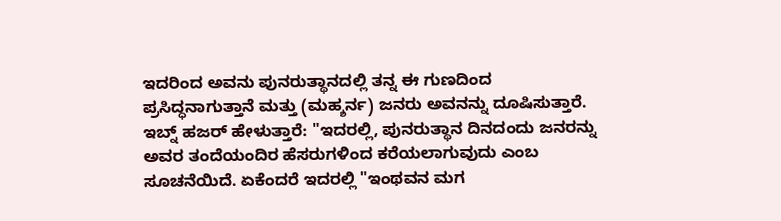ಇದರಿಂದ ಅವನು ಪುನರುತ್ಥಾನದಲ್ಲಿ ತನ್ನ ಈ ಗುಣದಿಂದ ಪ್ರಸಿದ್ಧನಾಗುತ್ತಾನೆ ಮತ್ತು (ಮಹ್ಶರ್ನ) ಜನರು ಅವನನ್ನು ದೂಷಿಸುತ್ತಾರೆ.
ಇಬ್ನ್ ಹಜರ್ ಹೇಳುತ್ತಾರೆ: "ಇದರಲ್ಲಿ, ಪುನರುತ್ಥಾನ ದಿನದಂದು ಜನರನ್ನು ಅವರ ತಂದೆಯಂದಿರ ಹೆಸರುಗಳಿಂದ ಕರೆಯಲಾಗುವುದು ಎಂಬ ಸೂಚನೆಯಿದೆ. ಏಕೆಂದರೆ ಇದರಲ್ಲಿ "ಇಂಥವನ ಮಗ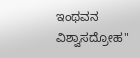ಇಂಥವನ ವಿಶ್ವಾಸದ್ರೋಹ"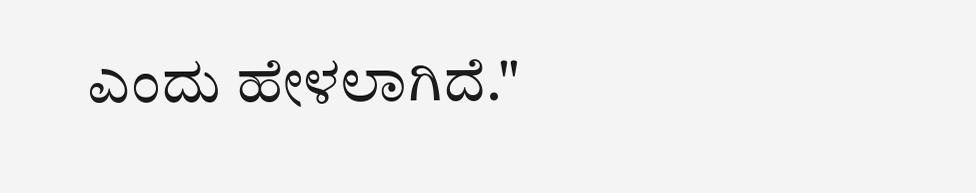ಎಂದು ಹೇಳಲಾಗಿದೆ."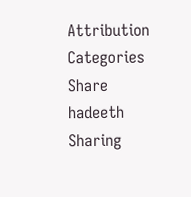Attribution
Categories
Share hadeeth
Sharing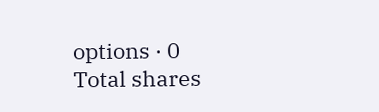options · 0 Total shares